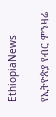EthiopiaNews

የኢትዮጵያ የብር ምንዛሬ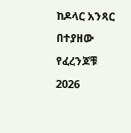ከዶላር አንጻር በተያዘው የፈረንጆቹ 2026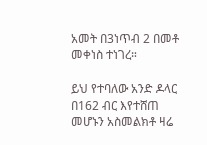አመት በ3ነጥብ 2 በመቶ መቀነስ ተነገረ።

ይህ የተባለው አንድ ዶላር በ162 ብር እየተሸጠ መሆኑን አስመልክቶ ዛሬ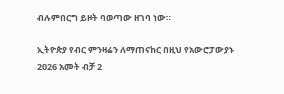ብሉምበርግ ይዞት ባወጣው ዘገባ ነው።

ኢትዮጵያ የብር ምንዛሬን ለማጠናከር በዚህ የአውሮፓውያኑ 2026 አመት ብቻ 2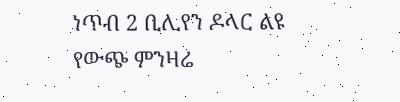ነጥብ 2 ቢሊየን ዶላር ልዩ የውጭ ምንዛሬ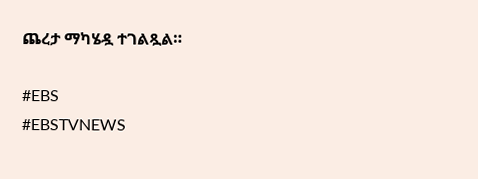ጨረታ ማካሄዷ ተገልጿል።

#EBS
#EBSTVNEWS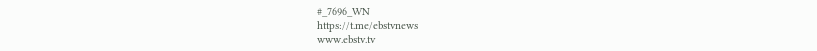#_7696_WN
https://t.me/ebstvnews
www.ebstv.tv